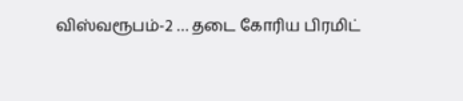விஸ்வரூபம்-2 … தடை கோரிய பிரமிட்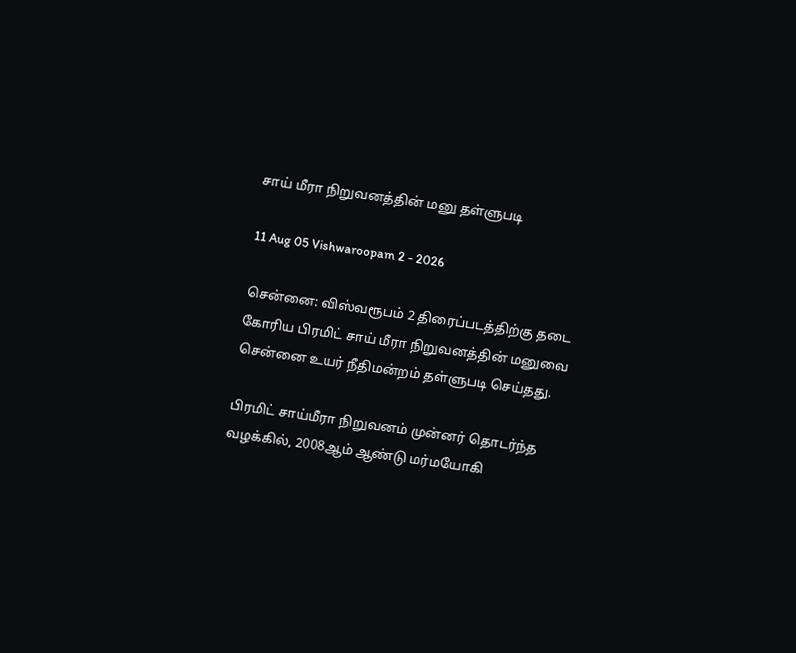சாய் மீரா நிறுவனத்தின் மனு தள்ளுபடி

11 Aug 05 Vishwaroopam 2 - 2026

சென்னை: விஸ்வரூபம் 2 திரைப்படத்திற்கு தடை கோரிய பிரமிட் சாய் மீரா நிறுவனத்தின் மனுவை சென்னை உயர் நீதிமன்றம் தள்ளுபடி செய்தது.

பிரமிட் சாய்மீரா நிறுவனம் முன்னர் தொடர்ந்த வழக்கில், 2008ஆம் ஆண்டு மர்மயோகி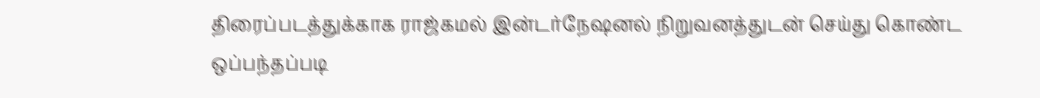திரைப்படத்துக்காக ராஜ்கமல் இன்டர்நேஷனல் நிறுவனத்துடன் செய்து கொண்ட ஒப்பந்தப்படி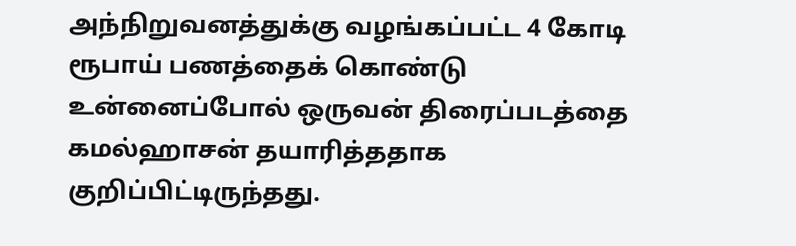அந்நிறுவனத்துக்கு வழங்கப்பட்ட 4 கோடி ரூபாய் பணத்தைக் கொண்டு உன்னைப்போல் ஒருவன் திரைப்படத்தை கமல்ஹாசன் தயாரித்ததாக குறிப்பிட்டிருந்தது.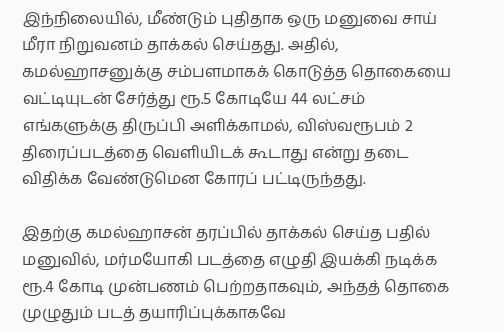இந்நிலையில், மீண்டும் புதிதாக ஒரு மனுவை சாய் மீரா நிறுவனம் தாக்கல் செய்தது. அதில்,  கமல்ஹாசனுக்கு சம்பளமாகக் கொடுத்த தொகையை வட்டியுடன் சேர்த்து ரூ.5 கோடியே 44 லட்சம் எங்களுக்கு திருப்பி அளிக்காமல், விஸ்வரூபம் 2 திரைப்படத்தை வெளியிடக் கூடாது என்று தடை விதிக்க வேண்டுமென கோரப் பட்டிருந்தது.

இதற்கு கமல்ஹாசன் தரப்பில் தாக்கல் செய்த பதில் மனுவில், மர்மயோகி படத்தை எழுதி இயக்கி நடிக்க ரூ.4 கோடி முன்பணம் பெற்றதாகவும், அந்தத் தொகை முழுதும் படத் தயாரிப்புக்காகவே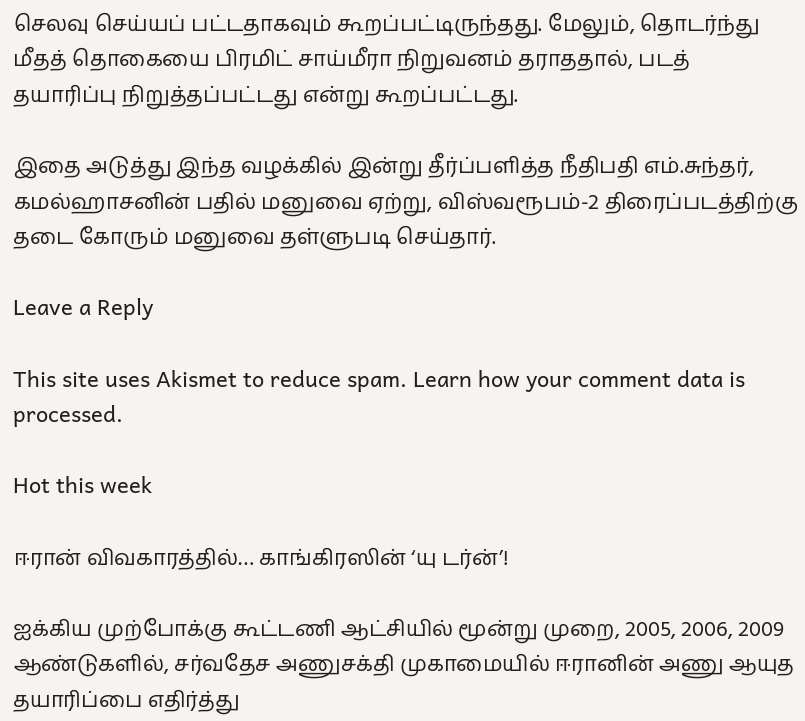செலவு செய்யப் பட்டதாகவும் கூறப்பட்டிருந்தது. மேலும், தொடர்ந்து மீதத் தொகையை பிரமிட் சாய்மீரா நிறுவனம் தராததால், படத் தயாரிப்பு நிறுத்தப்பட்டது என்று கூறப்பட்டது.

இதை அடுத்து இந்த வழக்கில் இன்று தீர்ப்பளித்த நீதிபதி எம்.சுந்தர், கமல்ஹாசனின் பதில் மனுவை ஏற்று, விஸ்வரூபம்-2 திரைப்படத்திற்கு தடை கோரும் மனுவை தள்ளுபடி செய்தார்.

Leave a Reply

This site uses Akismet to reduce spam. Learn how your comment data is processed.

Hot this week

ஈரான் விவகாரத்தில்… காங்கிரஸின் ‘யு டர்ன்’!

ஐக்கிய முற்போக்கு கூட்டணி ஆட்சியில் மூன்று முறை, 2005, 2006, 2009 ஆண்டுகளில், சர்வதேச அணுசக்தி முகாமையில் ஈரானின் அணு ஆயுத தயாரிப்பை எதிர்த்து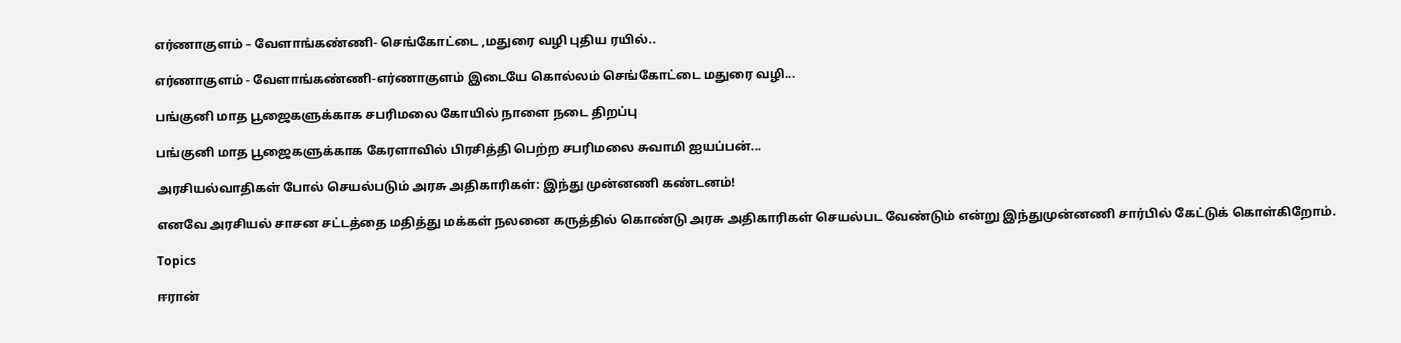எர்ணாகுளம் – வேளாங்கண்ணி- செங்கோட்டை ,மதுரை வழி புதிய ரயில்..

எர்ணாகுளம் - வேளாங்கண்ணி-எர்ணாகுளம் இடையே கொல்லம் செங்கோட்டை மதுரை வழி...

பங்குனி மாத பூஜைகளுக்காக சபரிமலை கோயில் நாளை நடை திறப்பு

பங்குனி மாத பூஜைகளுக்காக கேரளாவில் பிரசித்தி பெற்ற சபரிமலை சுவாமி ஐயப்பன்...

அரசியல்வாதிகள் போல் செயல்படும் அரசு அதிகாரிகள்: இந்து முன்னணி கண்டனம்!

எனவே அரசியல் சாசன சட்டத்தை மதித்து மக்கள் நலனை கருத்தில் கொண்டு அரசு அதிகாரிகள் செயல்பட வேண்டும் என்று இந்துமுன்னணி சார்பில் கேட்டுக் கொள்கிறோம்.

Topics

ஈரான்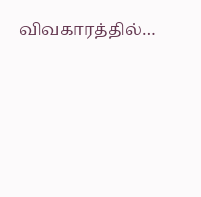விவகாரத்தில்…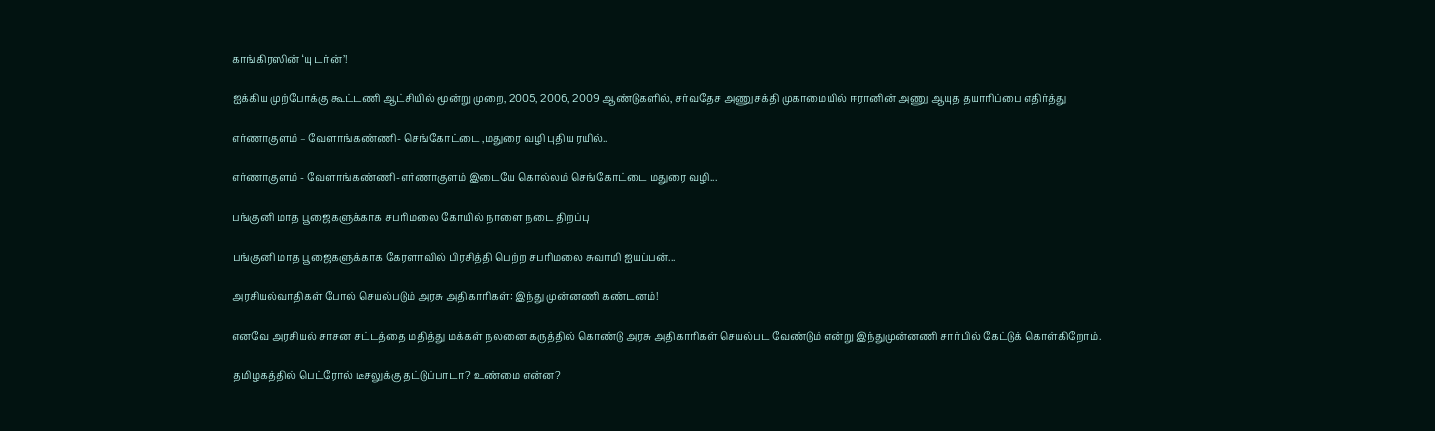காங்கிரஸின் ‘யு டர்ன்’!

ஐக்கிய முற்போக்கு கூட்டணி ஆட்சியில் மூன்று முறை, 2005, 2006, 2009 ஆண்டுகளில், சர்வதேச அணுசக்தி முகாமையில் ஈரானின் அணு ஆயுத தயாரிப்பை எதிர்த்து

எர்ணாகுளம் – வேளாங்கண்ணி- செங்கோட்டை ,மதுரை வழி புதிய ரயில்..

எர்ணாகுளம் - வேளாங்கண்ணி-எர்ணாகுளம் இடையே கொல்லம் செங்கோட்டை மதுரை வழி...

பங்குனி மாத பூஜைகளுக்காக சபரிமலை கோயில் நாளை நடை திறப்பு

பங்குனி மாத பூஜைகளுக்காக கேரளாவில் பிரசித்தி பெற்ற சபரிமலை சுவாமி ஐயப்பன்...

அரசியல்வாதிகள் போல் செயல்படும் அரசு அதிகாரிகள்: இந்து முன்னணி கண்டனம்!

எனவே அரசியல் சாசன சட்டத்தை மதித்து மக்கள் நலனை கருத்தில் கொண்டு அரசு அதிகாரிகள் செயல்பட வேண்டும் என்று இந்துமுன்னணி சார்பில் கேட்டுக் கொள்கிறோம்.

தமிழகத்தில் பெட்ரோல் டீசலுக்கு தட்டுப்பாடா? உண்மை என்ன?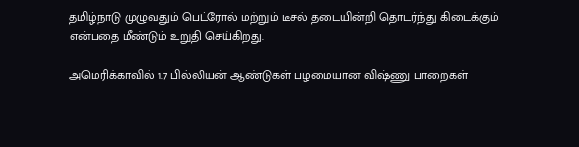தமிழ்நாடு முழுவதும் பெட்ரோல் மற்றும் டீசல் தடையின்றி தொடர்ந்து கிடைக்கும் என்பதை மீண்டும் உறுதி செய்கிறது.

அமெரிக்காவில் 1.7 பில்லியன் ஆண்டுகள் பழமையான விஷ்ணு பாறைகள்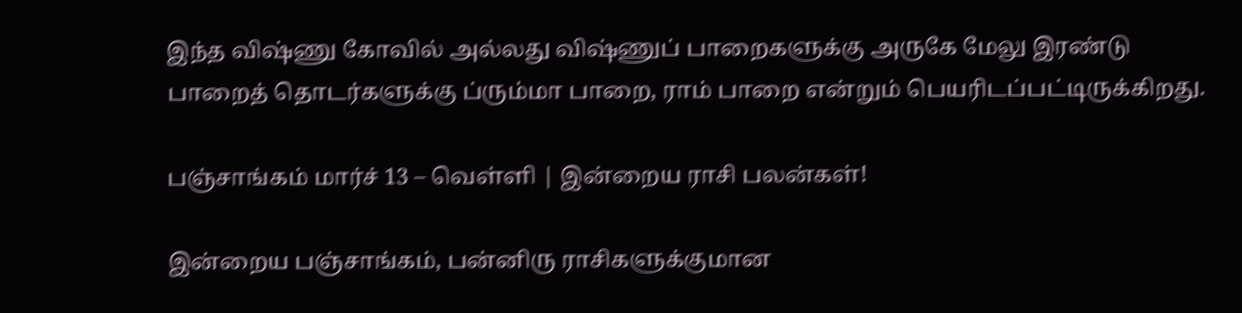இந்த விஷ்ணு கோவில் அல்லது விஷ்ணுப் பாறைகளுக்கு அருகே மேலு இரண்டு பாறைத் தொடர்களுக்கு ப்ரும்மா பாறை, ராம் பாறை என்றும் பெயரிடப்பட்டிருக்கிறது.

பஞ்சாங்கம் மார்ச் 13 – வெள்ளி | இன்றைய ராசி பலன்கள்!

இன்றைய பஞ்சாங்கம், பன்னிரு ராசிகளுக்குமான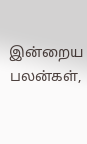இன்றைய பலன்கள்,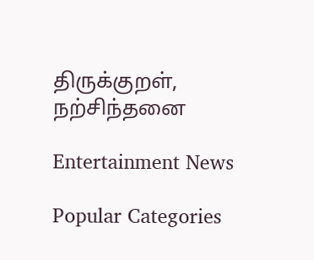திருக்குறள், நற்சிந்தனை

Entertainment News

Popular Categories